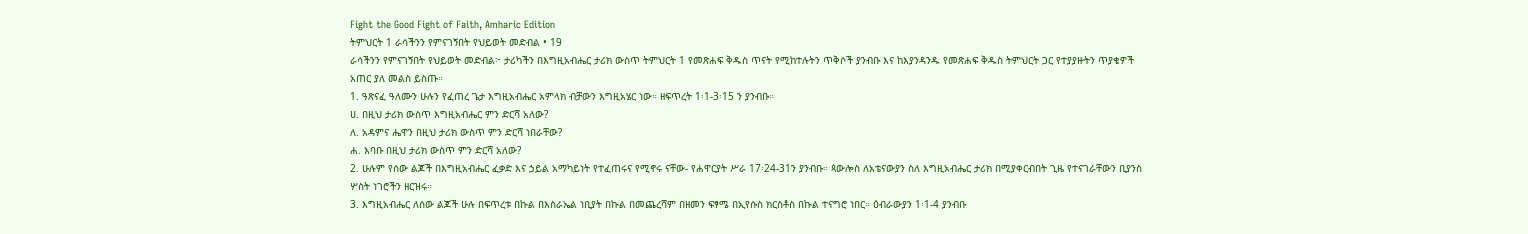Fight the Good Fight of Faith, Amharic Edition
ትምህርት 1 ራሳችንን የምናገኝበት የህይወት መድብል • 19
ራሳችንን የምናገኝበት የህይወት መድብል፦ ታሪካችን በእግዚአብሔር ታሪክ ውስጥ ትምህርት 1 የመጽሐፍ ቅዱስ ጥናት የሚከተሉትን ጥቅሶች ያንብቡ እና ከእያንዳንዱ የመጽሐፍ ቅዱስ ትምህርት ጋር የተያያዙትን ጥያቄዎች አጠር ያለ መልስ ይስጡ።
1. ዓጽናፈ ዓለሙን ሁሉን የፈጠረ ጌታ እግዚአብሔር አምላክ ብቻውን እግዚአሄር ነው። ዘፍጥረት 1፡1-3፡15 ን ያንብቡ።
ሀ. በዚህ ታሪክ ውስጥ እግዚአብሔር ምን ድርሻ አለው?
ለ. አዳምና ሔዋን በዚህ ታሪክ ውስጥ ምን ድርሻ ነበራቸው?
ሐ. እባቡ በዚህ ታሪክ ውስጥ ምን ድርሻ አለው?
2. ሁሉም የሰው ልጆች በእግዚአብሔር ፈቃድ እና ኃይል አማካይነት የተፈጠሩና የሚኖሩ ናቸው- የሐዋርያት ሥራ 17፡24-31ን ያንብቡ። ጳውሎስ ለአቴናውያን ስለ እግዚአብሔር ታሪክ በሚያቀርብበት ጊዜ የተናገራቸውን ቢያንስ ሦስት ነገሮችን ዘርዝሩ።
3. እግዚአብሔር ለሰው ልጆች ሁሉ በፍጥረቱ በኩል በእስራኤል ነቢያት በኩል በመጨረሻም በዘመን ፍፃሜ በኢየሱስ ክርስቶስ በኩል ተናግሮ ነበር። ዕብራውያን 1፡1-4 ያንብቡ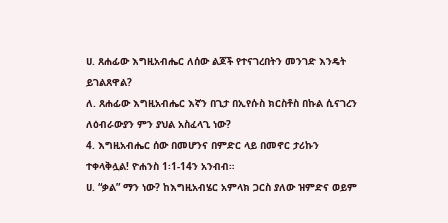ሀ. ጸሐፊው እግዚአብሔር ለሰው ልጆች የተናገረበትን መንገድ እንዴት ይገልጸዋል?
ለ. ጸሐፊው እግዚአብሔር እኛን በጊታ በኢየሱስ ክርስቶስ በኩል ሲናገረን ለዕብራውያን ምን ያህል አስፈላጊ ነው?
4. እግዚአብሔር ሰው በመሆንና በምድር ላይ በመኖር ታሪኩን ተቀላቅሏል! ዮሐንስ 1፡1-14ን አንብብ።
ሀ. “ቃል” ማን ነው? ከእግዚአብሄር አምላክ ጋርስ ያለው ዝምድና ወይም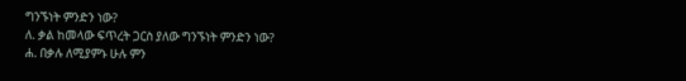ግንኙነት ምንድን ነው?
ለ. ቃል ከመላው ፍጥረት ጋርስ ያለው ግንኙነት ምንድን ነው?
ሐ. በቃሉ ለሚያምኑ ሁሉ ምን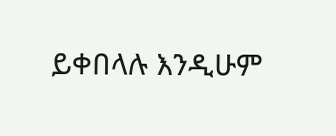ይቀበላሉ እንዲሁም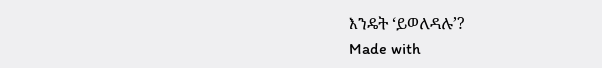እንዴት ‘ይወለዳሉ’?
Made with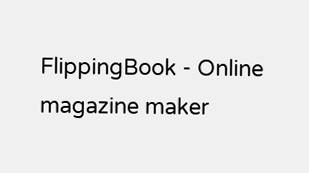FlippingBook - Online magazine maker